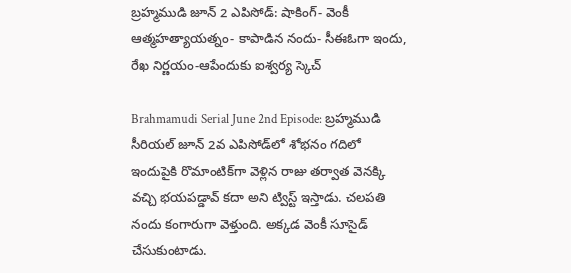బ్రహ్మముడి జూన్ 2 ఎపిసోడ్: షాకింగ్- వెంకీ ఆత్మహత్యాయత్నం- కాపాడిన నందు- సీఈఓగా ఇందు, రేఖ నిర్ణయం-ఆపేందుకు ఐశ్వర్య స్కెచ్

Brahmamudi Serial June 2nd Episode: బ్రహ్మముడి సీరియల్ జూన్ 2వ ఎపిసోడ్‌‌లో శోభనం గదిలో ఇందుపైకి రొమాంటిక్‌గా వెళ్లిన రాజు తర్వాత వెనక్కి వచ్చి భయపడ్డావ్ కదా అని ట్విస్ట్ ఇస్తాడు. చలపతి నందు కంగారుగా వెళ్తుంది. అక్కడ వెంకీ సూసైడ్ చేసుకుంటాడు.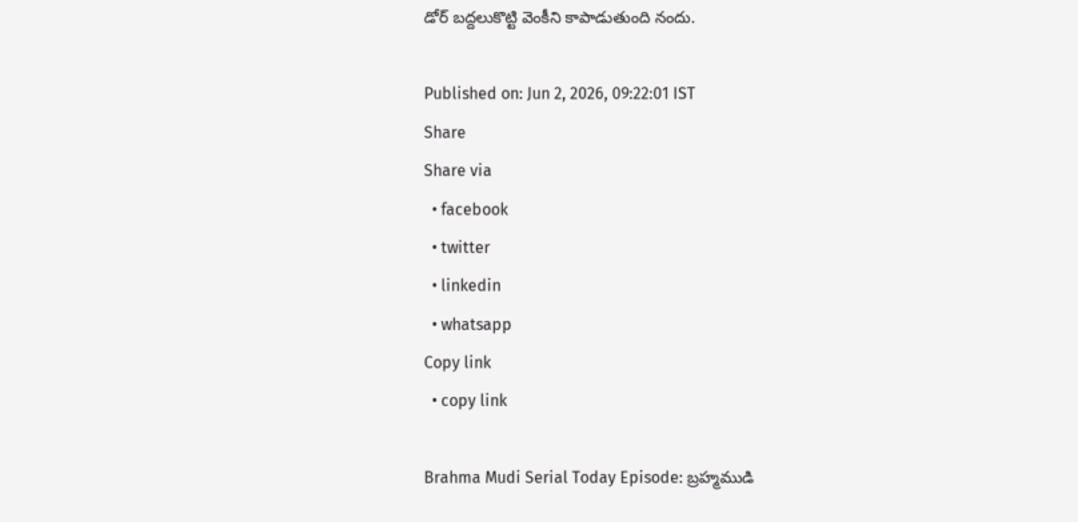డోర్ బద్దలుకొట్టి వెంకీని కాపాడుతుంది నందు.

Published on: Jun 2, 2026, 09:22:01 IST
Share
Share via
  • facebook
  • twitter
  • linkedin
  • whatsapp
Copy link
  • copy link

Brahma Mudi Serial Today Episode: బ్రహ్మముడి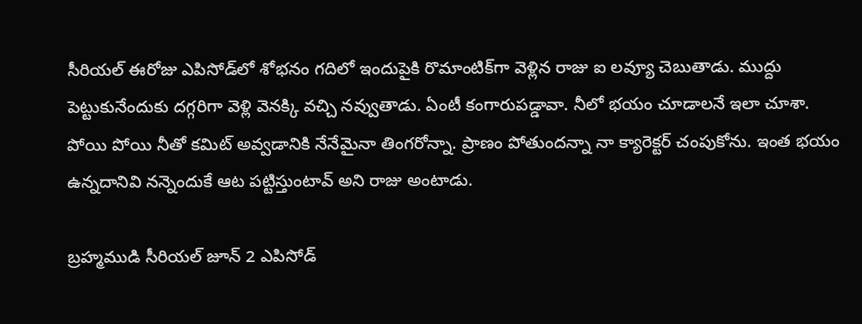సీరియల్ ఈరోజు ఎపిసోడ్‌లో శోభనం గదిలో ఇందుపైకి రొమాంటిక్‌గా వెళ్లిన రాజు ఐ లవ్యూ చెబుతాడు. ముద్దు పెట్టుకునేందుకు దగ్గరిగా వెళ్లి వెనక్కి వచ్చి నవ్వుతాడు. ఏంటీ కంగారుపడ్డావా. నీలో భయం చూడాలనే ఇలా చూశా. పోయి పోయి నీతో కమిట్ అవ్వడానికి నేనేమైనా తింగరోన్నా. ప్రాణం పోతుందన్నా నా క్యారెక్టర్ చంపుకోను. ఇంత భయం ఉన్నదానివి నన్నెందుకే ఆట పట్టిస్తుంటావ్ అని రాజు అంటాడు.

బ్రహ్మముడి సీరియల్ జూన్ 2 ఎపిసోడ్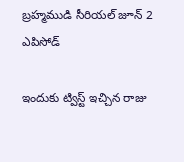బ్రహ్మముడి సీరియల్ జూన్ 2 ఎపిసోడ్

ఇందుకు ట్విస్ట్ ఇచ్చిన రాజు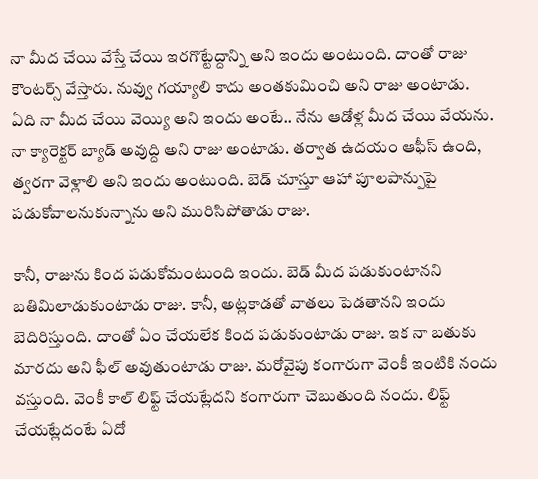నా మీద చేయి వేస్తే చేయి ఇరగొట్టేద్దాన్ని అని ఇందు అంటుంది. దాంతో రాజు కౌంటర్స్ వేస్తారు. నువ్వు గయ్యాలి కాదు అంతకుమించి అని రాజు అంటాడు. ఏది నా మీద చేయి వెయ్యి అని ఇందు అంటే.. నేను ఆడోళ్ల మీద చేయి వేయను. నా క్యారెక్టర్ బ్యాడ్ అవుద్ది అని రాజు అంటాడు. తర్వాత ఉదయం ఆఫీస్ ఉంది, త్వరగా వెళ్లాలి అని ఇందు అంటుంది. బెడ్ చూస్తూ ఆహా పూలపాన్పుపై పడుకోవాలనుకున్నాను అని మురిసిపోతాడు రాజు.

కానీ, రాజును కింద పడుకోమంటుంది ఇందు. బెడ్ మీద పడుకుంటానని బతిమిలాడుకుంటాడు రాజు. కానీ, అట్లకాడతో వాతలు పెడతానని ఇందు బెదిరిస్తుంది. దాంతో ఏం చేయలేక కింద పడుకుంటాడు రాజు. ఇక నా బతుకు మారదు అని ఫీల్ అవుతుంటాడు రాజు. మరోవైపు కంగారుగా వెంకీ ఇంటికి నందు వస్తుంది. వెంకీ కాల్ లిఫ్ట్ చేయట్లేదని కంగారుగా చెబుతుంది నందు. లిఫ్ట్ చేయట్లేదంటే ఏదో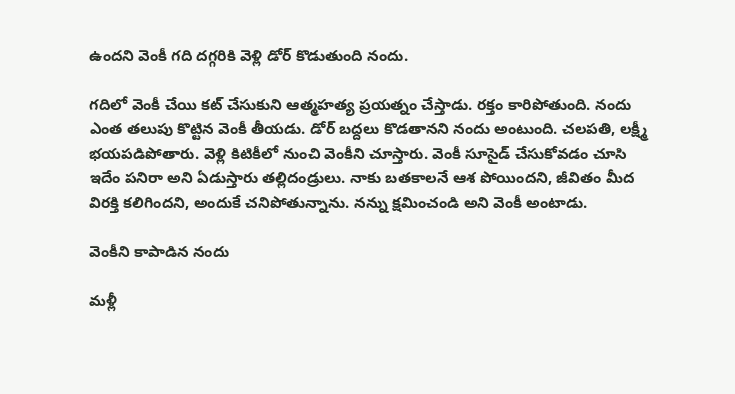ఉందని వెంకీ గది దగ్గరికి వెళ్లి డోర్ కొడుతుంది నందు.

గదిలో వెంకీ చేయి కట్ చేసుకుని ఆత్మహత్య ప్రయత్నం చేస్తాడు. రక్తం కారిపోతుంది. నందు ఎంత తలుపు కొట్టిన వెంకీ తీయడు. డోర్ బద్దలు కొడతానని నందు అంటుంది. చలపతి, లక్ష్మీ భయపడిపోతారు. వెళ్లి కిటికీలో నుంచి వెంకీని చూస్తారు. వెంకీ సూసైడ్ చేసుకోవడం చూసి ఇదేం పనిరా అని ఏడుస్తారు తల్లిదండ్రులు. నాకు బతకాలనే ఆశ పోయిందని, జీవితం మీద విరక్తి కలిగిందని, అందుకే చనిపోతున్నాను. నన్ను క్షమించండి అని వెంకీ అంటాడు.

వెంకీని కాపాడిన నందు

మళ్లీ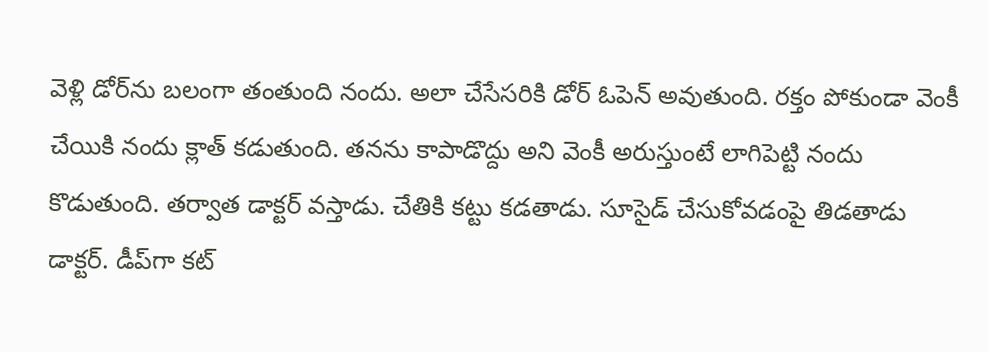వెళ్లి డోర్‌ను బలంగా తంతుంది నందు. అలా చేసేసరికి డోర్ ఓపెన్ అవుతుంది. రక్తం పోకుండా వెంకీ చేయికి నందు క్లాత్ కడుతుంది. తనను కాపాడొద్దు అని వెంకీ అరుస్తుంటే లాగిపెట్టి నందు కొడుతుంది. తర్వాత డాక్టర్ వస్తాడు. చేతికి కట్టు కడతాడు. సూసైడ్ చేసుకోవడంపై తిడతాడు డాక్టర్. డీప్‌గా కట్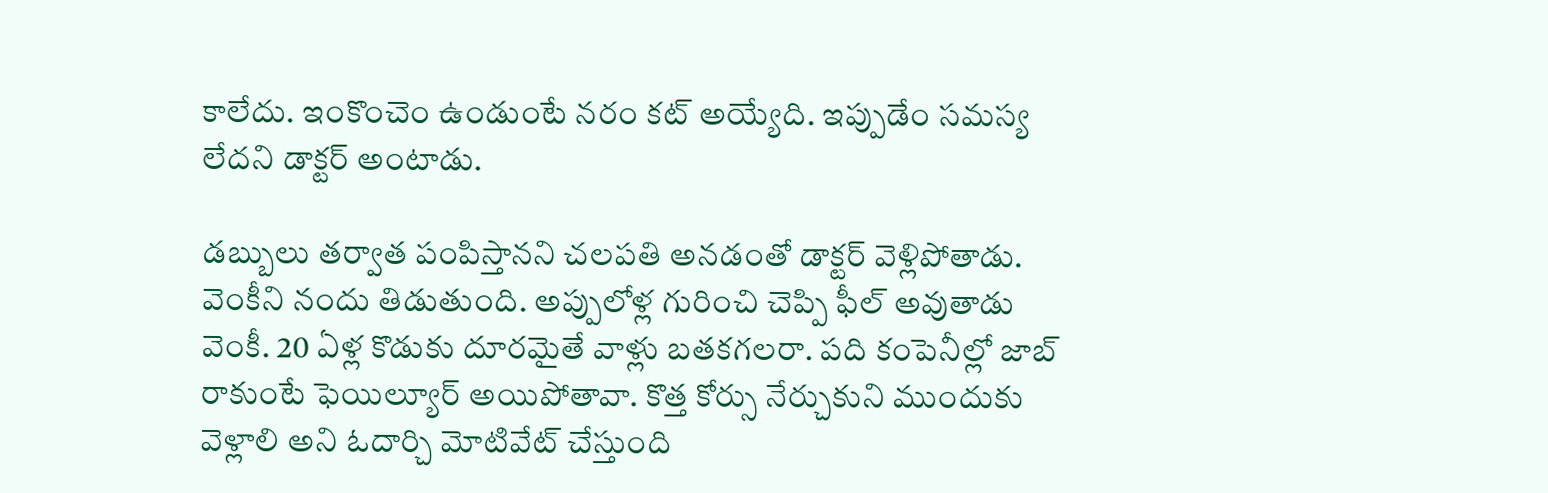కాలేదు. ఇంకొంచెం ఉండుంటే నరం కట్ అయ్యేది. ఇప్పుడేం సమస్య లేదని డాక్టర్ అంటాడు.

డబ్బులు తర్వాత పంపిస్తానని చలపతి అనడంతో డాక్టర్ వెళ్లిపోతాడు. వెంకీని నందు తిడుతుంది. అప్పులోళ్ల గురించి చెప్పి ఫీల్ అవుతాడు వెంకీ. 20 ఏళ్ల కొడుకు దూరమైతే వాళ్లు బతకగలరా. పది కంపెనీల్లో జాబ్ రాకుంటే ఫెయిల్యూర్ అయిపోతావా. కొత్త కోర్సు నేర్చుకుని ముందుకు వెళ్లాలి అని ఓదార్చి మోటివేట్ చేస్తుంది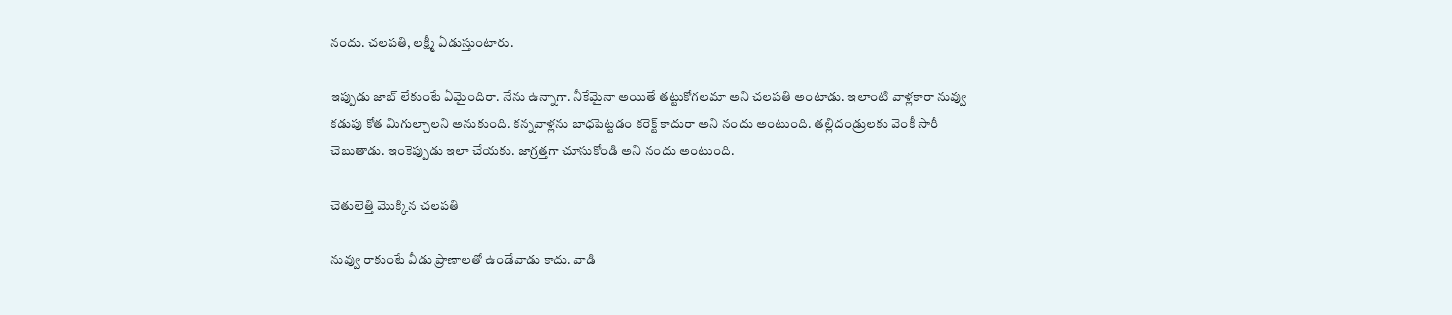నందు. చలపతి, లక్ష్మీ ఏడుస్తుంటారు.

ఇప్పుడు జాబ్ లేకుంటే ఏమైందిరా. నేను ఉన్నాగా. నీకేమైనా అయితే తట్టుకోగలమా అని చలపతి అంటాడు. ఇలాంటి వాళ్లకారా నువ్వు కడుపు కోత మిగుల్చాలని అనుకుంది. కన్నవాళ్లను బాధపెట్టడం కరెక్ట్ కాదురా అని నందు అంటుంది. తల్లిదండ్రులకు వెంకీ సారీ చెబుతాడు. ఇంకెప్పుడు ఇలా చేయకు. జాగ్రత్తగా చూసుకోండి అని నందు అంటుంది.

చెతులెత్తి మొక్కిన చలపతి

నువ్వు రాకుంటే వీడు ప్రాణాలతో ఉండేవాడు కాదు. వాడి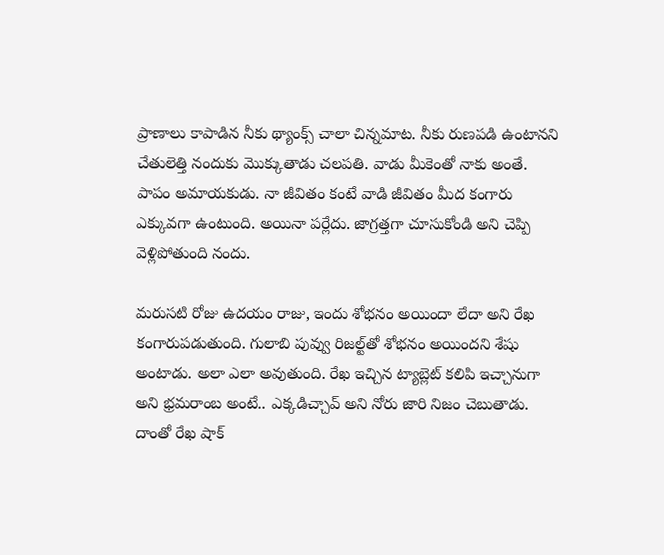ప్రాణాలు కాపాడిన నీకు థ్యాంక్స్ చాలా చిన్నమాట. నీకు రుణపడి ఉంటానని చేతులెత్తి నందుకు మొక్కుతాడు చలపతి. వాడు మీకెంతో నాకు అంతే. పాపం అమాయకుడు. నా జీవితం కంటే వాడి జీవితం మీద కంగారు ఎక్కువగా ఉంటుంది. అయినా పర్లేదు. జాగ్రత్తగా చూసుకోండి అని చెప్పి వెళ్లిపోతుంది నందు.

మరుసటి రోజు ఉదయం రాజు, ఇందు శోభనం అయిందా లేదా అని రేఖ కంగారుపడుతుంది. గులాబి పువ్వు రిజల్ట్‌తో శోభనం అయిందని శేషు అంటాడు. అలా ఎలా అవుతుంది. రేఖ ఇచ్చిన ట్యాబ్లెట్ కలిపి ఇచ్చానుగా అని భ్రమరాంబ అంటే.. ఎక్కడిచ్చావ్ అని నోరు జారి నిజం చెబుతాడు. దాంతో రేఖ షాక్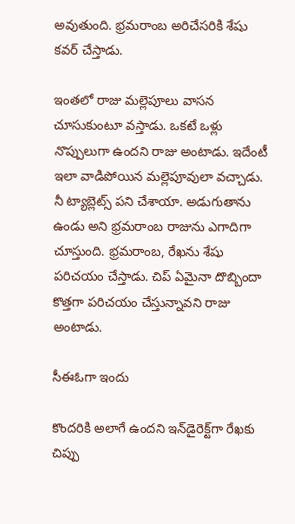అవుతుంది. భ్రమరాంబ అరిచేసరికి శేషు కవర్ చేస్తాడు.

ఇంతలో రాజు మల్లెపూలు వాసన చూసుకుంటూ వస్తాడు. ఒకటే ఒళ్లు నొప్పులుగా ఉందని రాజు అంటాడు. ఇదేంటీ ఇలా వాడిపోయిన మల్లెపూవులా వచ్చాడు. నీ ట్యాబ్లెట్స్ పని చేశాయా. అడుగుతాను ఉండు అని భ్రమరాంబ రాజును ఎగాదిగా చూస్తుంది. భ్రమరాంబ, రేఖను శేషు పరిచయం చేస్తాడు. చిప్ ఏమైనా దొబ్బిందా కొత్తగా పరిచయం చేస్తున్నావని రాజు అంటాడు.

సీఈఓగా ఇందు

కొందరికి అలాగే ఉందని ఇన్‌డైరెక్ట్‌గా రేఖకు చిప్పు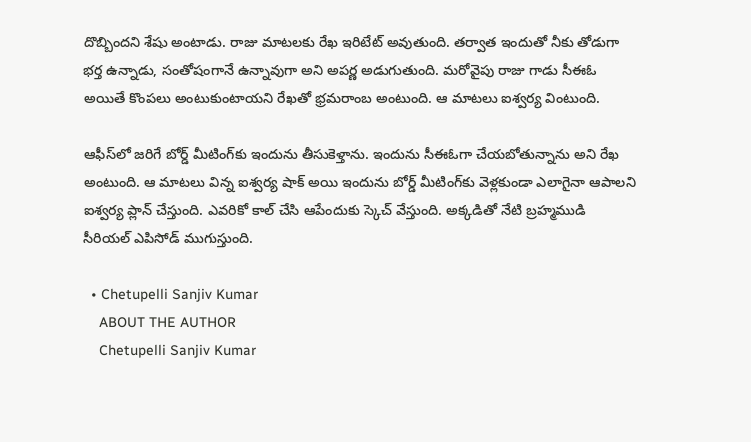దొబ్బిందని శేషు అంటాడు. రాజు మాటలకు రేఖ ఇరిటేట్ అవుతుంది. తర్వాత ఇందుతో నీకు తోడుగా భర్త ఉన్నాడు, సంతోషంగానే ఉన్నావుగా అని అపర్ణ అడుగుతుంది. మరోవైపు రాజు గాడు సీఈఓ అయితే కొంపలు అంటుకుంటాయని రేఖతో భ్రమరాంబ అంటుంది. ఆ మాటలు ఐశ్వర్య వింటుంది.

ఆఫీస్‌లో జరిగే బోర్డ్ మీటింగ్‌కు ఇందును తీసుకెళ్తాను. ఇందును సీఈఓగా చేయబోతున్నాను అని రేఖ అంటుంది. ఆ మాటలు విన్న ఐశ్వర్య షాక్ అయి ఇందును బోర్డ్ మీటింగ్‌కు వెళ్లకుండా ఎలాగైనా ఆపాలని ఐశ్వర్య ప్లాన్ చేస్తుంది. ఎవరికో కాల్ చేసి ఆపేందుకు స్కెచ్ వేస్తుంది. అక్కడితో నేటి బ్రహ్మముడి సీరియల్ ఎపిసోడ్ ముగుస్తుంది.

  • Chetupelli Sanjiv Kumar
    ABOUT THE AUTHOR
    Chetupelli Sanjiv Kumar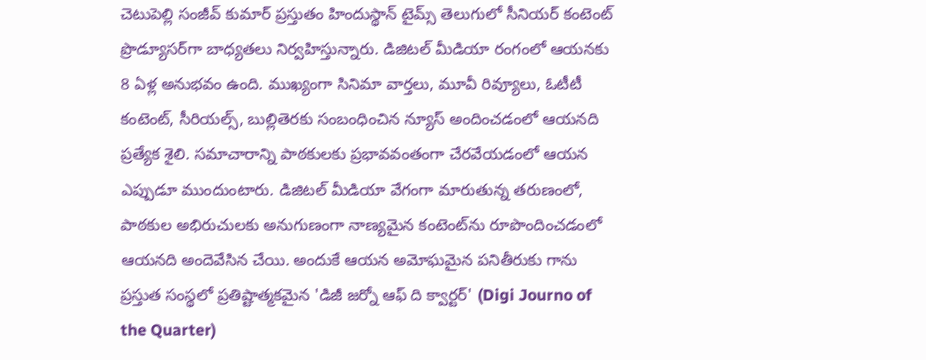చెటుపెల్లి సంజీవ్ కుమార్ ప్రస్తుతం హిందుస్థాన్ టైమ్స్ తెలుగులో సీనియర్ కంటెంట్ ప్రొడ్యూసర్‌గా బాధ్యతలు నిర్వహిస్తున్నారు. డిజిటల్ మీడియా రంగంలో ఆయనకు 8 ఏళ్ల అనుభవం ఉంది. ముఖ్యంగా సినిమా వార్తలు, మూవీ రివ్యూలు, ఓటీటీ కంటెంట్, సీరియల్స్, బుల్లితెరకు సంబంధించిన న్యూస్ అందించడంలో ఆయనది ప్రత్యేక శైలి. సమాచారాన్ని పాఠకులకు ప్రభావవంతంగా చేరవేయడంలో ఆయన ఎప్పుడూ ముందుంటారు. డిజిటల్ మీడియా వేగంగా మారుతున్న తరుణంలో, పాఠకుల అభిరుచులకు అనుగుణంగా నాణ్యమైన కంటెంట్‌ను రూపొందించడంలో ఆయనది అందెవేసిన చేయి. అందుకే ఆయన అమోఘమైన పనితీరుకు గాను ప్రస్తుత సంస్థలో ప్రతిష్టాత్మకమైన 'డిజీ జర్నో ఆఫ్ ది క్వార్టర్' (Digi Journo of the Quarter)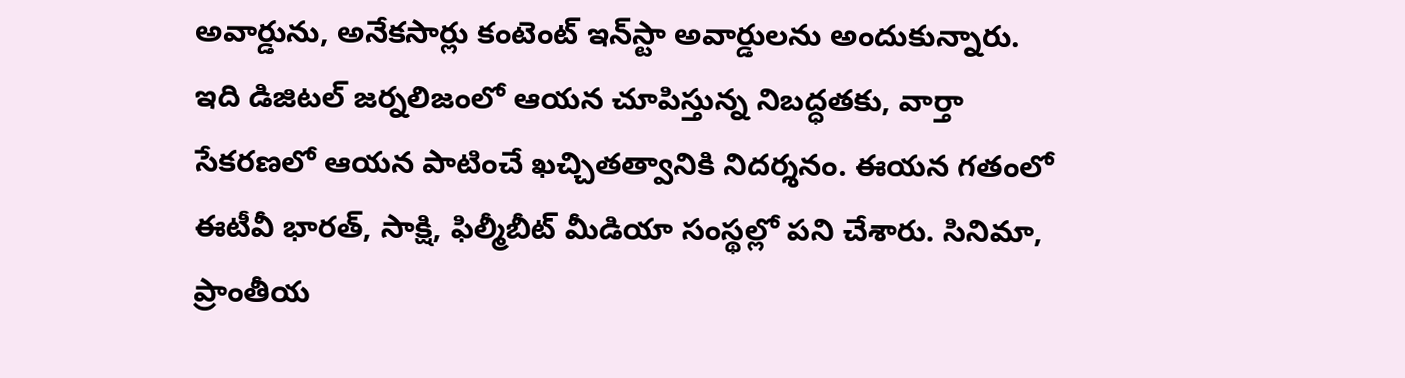అవార్డును, అనేకసార్లు కంటెంట్ ఇన్‌స్టా అవార్డులను అందుకున్నారు. ఇది డిజిటల్ జర్నలిజంలో ఆయన చూపిస్తున్న నిబద్ధతకు, వార్తా సేకరణలో ఆయన పాటించే ఖచ్చితత్వానికి నిదర్శనం. ఈయన గతంలో ఈటీవీ భారత్, సాక్షి, ఫిల్మీబీట్ మీడియా సంస్థల్లో పని చేశారు. సినిమా, ప్రాంతీయ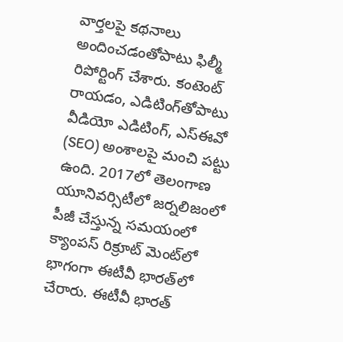వార్తలపై కథనాలు అందించడంతోపాటు ఫిల్మీ రిపోర్టింగ్ చేశారు. కంటెంట్ రాయడం, ఎడిటింగ్‌తోపాటు వీడియో ఎడిటింగ్, ఎస్‌ఈవో (SEO) అంశాలపై మంచి పట్టు ఉంది. 2017లో తెలంగాణ యూనివర్సిటీలో జర్నలిజంలో పీజీ చేస్తున్న సమయంలో క్యాంపస్ రిక్రూట్ మెంట్‌లో భాగంగా ఈటీవీ భారత్‌లో చేరారు. ఈటీవీ భారత్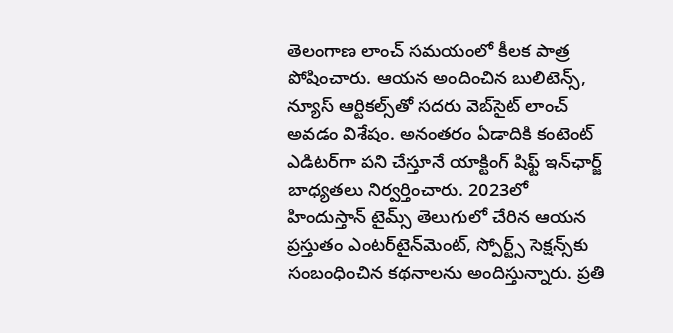తెలంగాణ లాంచ్ సమయంలో కీలక పాత్ర పోషించారు. ఆయన అందించిన బులిటెన్స్, న్యూస్ ఆర్టికల్స్‌తో సదరు వెబ్‌సైట్ లాంచ్ అవడం విశేషం. అనంతరం ఏడాదికి కంటెంట్ ఎడిటర్‌గా పని చేస్తూనే యాక్టింగ్ షిఫ్ట్ ఇన్‌ఛార్జ్ బాధ్యతలు నిర్వర్తించారు. 2023లో హిందుస్తాన్ టైమ్స్ తెలుగులో చేరిన ఆయన ప్రస్తుతం ఎంటర్‌టైన్‌మెంట్, స్పోర్ట్స్ సెక్షన్స్‌కు సంబంధించిన కథనాలను అందిస్తున్నారు. ప్రతి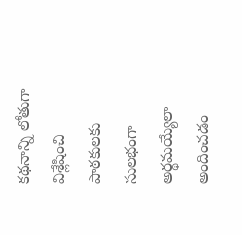కథనాన్ని లోతుగా విశ్లేషించి పాఠకులకు సులభంగా అర్థమయ్యేలా అందించడం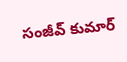సంజీవ్ కుమార్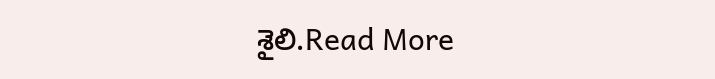శైలి.Read More